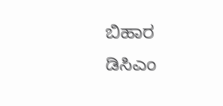ಬಿಹಾರ ಡಿಸಿಎಂ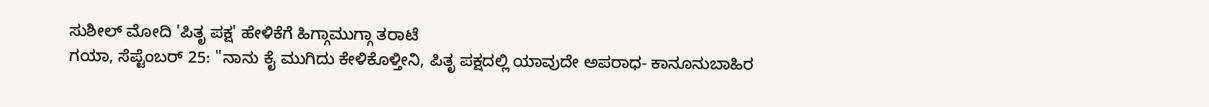ಸುಶೀಲ್ ಮೋದಿ 'ಪಿತೃ ಪಕ್ಷ' ಹೇಳಿಕೆಗೆ ಹಿಗ್ಗಾಮುಗ್ಗಾ ತರಾಟೆ
ಗಯಾ, ಸೆಪ್ಟೆಂಬರ್ 25: "ನಾನು ಕೈ ಮುಗಿದು ಕೇಳಿಕೊಳ್ತೀನಿ, ಪಿತೃ ಪಕ್ಷದಲ್ಲಿ ಯಾವುದೇ ಅಪರಾಧ- ಕಾನೂನುಬಾಹಿರ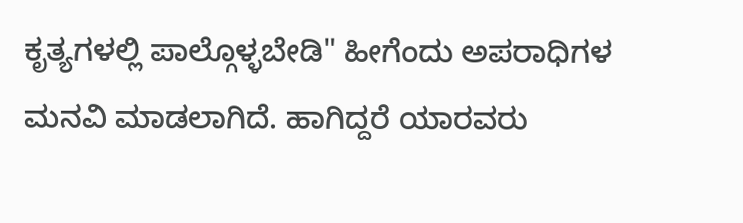ಕೃತ್ಯಗಳಲ್ಲಿ ಪಾಲ್ಗೊಳ್ಳಬೇಡಿ" ಹೀಗೆಂದು ಅಪರಾಧಿಗಳ ಮನವಿ ಮಾಡಲಾಗಿದೆ. ಹಾಗಿದ್ದರೆ ಯಾರವರು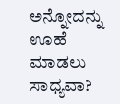ಅನ್ನೋದನ್ನು ಊಹೆ ಮಾಡಲು ಸಾಧ್ಯವಾ?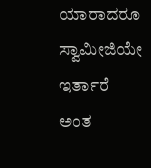ಯಾರಾದರೂ ಸ್ವಾಮೀಜಿಯೇ ಇರ್ತಾರೆ ಅಂತ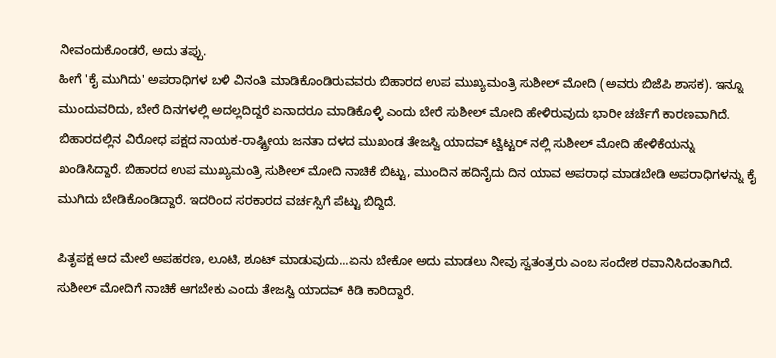ನೀವಂದುಕೊಂಡರೆ, ಅದು ತಪ್ಪು.
ಹೀಗೆ 'ಕೈ ಮುಗಿದು' ಅಪರಾಧಿಗಳ ಬಳಿ ವಿನಂತಿ ಮಾಡಿಕೊಂಡಿರುವವರು ಬಿಹಾರದ ಉಪ ಮುಖ್ಯಮಂತ್ರಿ ಸುಶೀಲ್ ಮೋದಿ (ಅವರು ಬಿಜೆಪಿ ಶಾಸಕ). ಇನ್ನೂ ಮುಂದುವರಿದು, ಬೇರೆ ದಿನಗಳಲ್ಲಿ ಅದಲ್ಲದಿದ್ದರೆ ಏನಾದರೂ ಮಾಡಿಕೊಳ್ಳಿ ಎಂದು ಬೇರೆ ಸುಶೀಲ್ ಮೋದಿ ಹೇಳಿರುವುದು ಭಾರೀ ಚರ್ಚೆಗೆ ಕಾರಣವಾಗಿದೆ.
ಬಿಹಾರದಲ್ಲಿನ ವಿರೋಧ ಪಕ್ಷದ ನಾಯಕ-ರಾಷ್ಟ್ರೀಯ ಜನತಾ ದಳದ ಮುಖಂಡ ತೇಜಸ್ವಿ ಯಾದವ್ ಟ್ವಿಟ್ಟರ್ ನಲ್ಲಿ ಸುಶೀಲ್ ಮೋದಿ ಹೇಳಿಕೆಯನ್ನು ಖಂಡಿಸಿದ್ದಾರೆ. ಬಿಹಾರದ ಉಪ ಮುಖ್ಯಮಂತ್ರಿ ಸುಶೀಲ್ ಮೋದಿ ನಾಚಿಕೆ ಬಿಟ್ಟು, ಮುಂದಿನ ಹದಿನೈದು ದಿನ ಯಾವ ಅಪರಾಧ ಮಾಡಬೇಡಿ ಅಪರಾಧಿಗಳನ್ನು ಕೈ ಮುಗಿದು ಬೇಡಿಕೊಂಡಿದ್ದಾರೆ. ಇದರಿಂದ ಸರಕಾರದ ವರ್ಚಸ್ಸಿಗೆ ಪೆಟ್ಟು ಬಿದ್ದಿದೆ.

ಪಿತೃಪಕ್ಷ ಆದ ಮೇಲೆ ಅಪಹರಣ, ಲೂಟಿ, ಶೂಟ್ ಮಾಡುವುದು...ಏನು ಬೇಕೋ ಅದು ಮಾಡಲು ನೀವು ಸ್ವತಂತ್ರರು ಎಂಬ ಸಂದೇಶ ರವಾನಿಸಿದಂತಾಗಿದೆ. ಸುಶೀಲ್ ಮೋದಿಗೆ ನಾಚಿಕೆ ಆಗಬೇಕು ಎಂದು ತೇಜಸ್ವಿ ಯಾದವ್ ಕಿಡಿ ಕಾರಿದ್ದಾರೆ.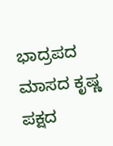ಭಾದ್ರಪದ ಮಾಸದ ಕೃಷ್ಣ ಪಕ್ಷದ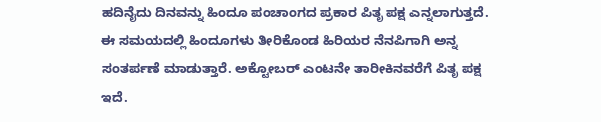ಹದಿನೈದು ದಿನವನ್ನು ಹಿಂದೂ ಪಂಚಾಂಗದ ಪ್ರಕಾರ ಪಿತೃ ಪಕ್ಷ ಎನ್ನಲಾಗುತ್ತದೆ. ಈ ಸಮಯದಲ್ಲಿ ಹಿಂದೂಗಳು ತೀರಿಕೊಂಡ ಹಿರಿಯರ ನೆನಪಿಗಾಗಿ ಅನ್ನ ಸಂತರ್ಪಣೆ ಮಾಡುತ್ತಾರೆ. ಅಕ್ಟೋಬರ್ ಎಂಟನೇ ತಾರೀಕಿನವರೆಗೆ ಪಿತೃ ಪಕ್ಷ ಇದೆ.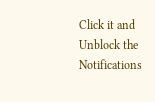Click it and Unblock the Notifications